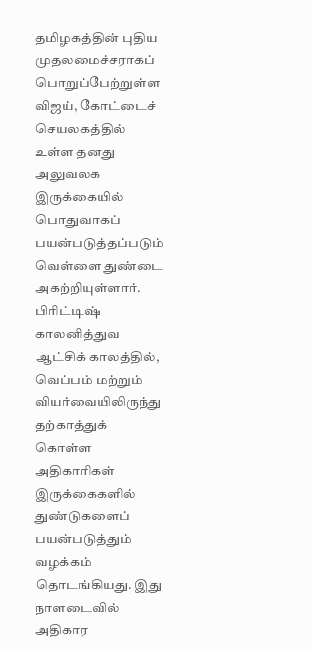தமிழகத்தின் புதிய முதலமைச்சராகப் பொறுப்பேற்றுள்ள விஜய், கோட்டைச் செயலகத்தில் உள்ள தனது அலுவலக இருக்கையில் பொதுவாகப் பயன்படுத்தப்படும் வெள்ளை துண்டை அகற்றியுள்ளார். பிரிட்டிஷ் காலனித்துவ ஆட்சிக் காலத்தில், வெப்பம் மற்றும் வியர்வையிலிருந்து தற்காத்துக் கொள்ள அதிகாரிகள் இருக்கைகளில் துண்டுகளைப் பயன்படுத்தும் வழக்கம் தொடங்கியது. இது நாளடைவில் அதிகார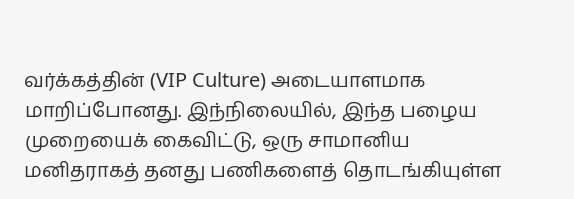வர்க்கத்தின் (VIP Culture) அடையாளமாக மாறிப்போனது. இந்நிலையில், இந்த பழைய முறையைக் கைவிட்டு, ஒரு சாமானிய மனிதராகத் தனது பணிகளைத் தொடங்கியுள்ள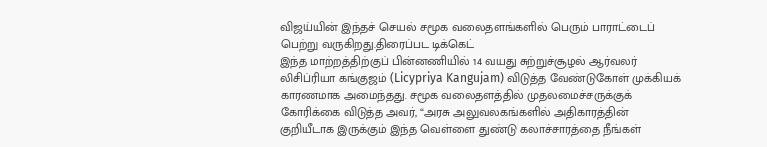விஜய்யின் இந்தச் செயல் சமூக வலைதளங்களில் பெரும் பாராட்டைப் பெற்று வருகிறது.திரைப்பட டிக்கெட்
இந்த மாற்றத்திற்குப் பின்னணியில் 14 வயது சுற்றுச்சூழல் ஆர்வலர் லிசிப்ரியா கங்குஜம் (Licypriya Kangujam) விடுத்த வேண்டுகோள் முக்கியக் காரணமாக அமைந்தது. சமூக வலைதளத்தில் முதலமைச்சருக்குக் கோரிக்கை விடுத்த அவர், “அரசு அலுவலகங்களில் அதிகாரத்தின் குறியீடாக இருக்கும் இந்த வெள்ளை துண்டு கலாச்சாரத்தை நீங்கள்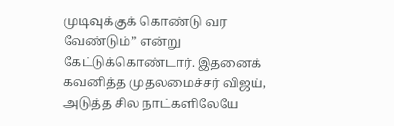முடிவுக்குக் கொண்டு வர வேண்டும்” என்று கேட்டுக்கொண்டார். இதனைக் கவனித்த முதலமைச்சர் விஜய், அடுத்த சில நாட்களிலேயே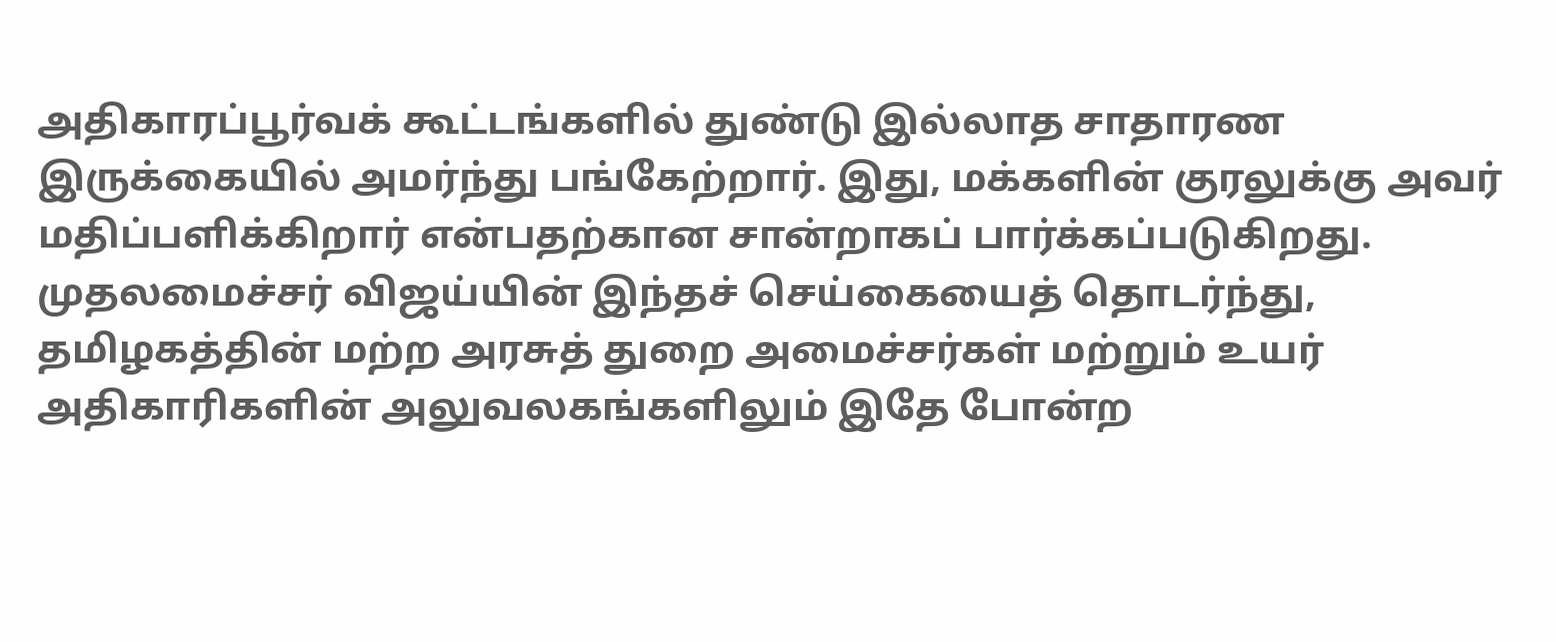அதிகாரப்பூர்வக் கூட்டங்களில் துண்டு இல்லாத சாதாரண இருக்கையில் அமர்ந்து பங்கேற்றார். இது, மக்களின் குரலுக்கு அவர் மதிப்பளிக்கிறார் என்பதற்கான சான்றாகப் பார்க்கப்படுகிறது.
முதலமைச்சர் விஜய்யின் இந்தச் செய்கையைத் தொடர்ந்து, தமிழகத்தின் மற்ற அரசுத் துறை அமைச்சர்கள் மற்றும் உயர் அதிகாரிகளின் அலுவலகங்களிலும் இதே போன்ற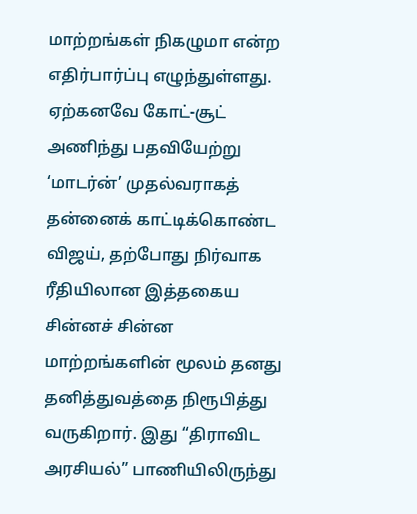மாற்றங்கள் நிகழுமா என்ற எதிர்பார்ப்பு எழுந்துள்ளது. ஏற்கனவே கோட்-சூட் அணிந்து பதவியேற்று ‘மாடர்ன்’ முதல்வராகத் தன்னைக் காட்டிக்கொண்ட விஜய், தற்போது நிர்வாக ரீதியிலான இத்தகைய சின்னச் சின்ன மாற்றங்களின் மூலம் தனது தனித்துவத்தை நிரூபித்து வருகிறார். இது “திராவிட அரசியல்” பாணியிலிருந்து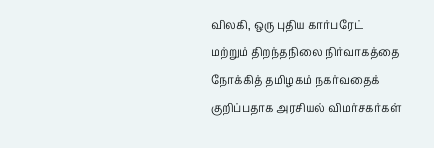விலகி, ஒரு புதிய கார்பரேட் மற்றும் திறந்தநிலை நிர்வாகத்தை நோக்கித் தமிழகம் நகர்வதைக் குறிப்பதாக அரசியல் விமர்சகர்கள்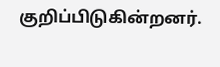குறிப்பிடுகின்றனர்.